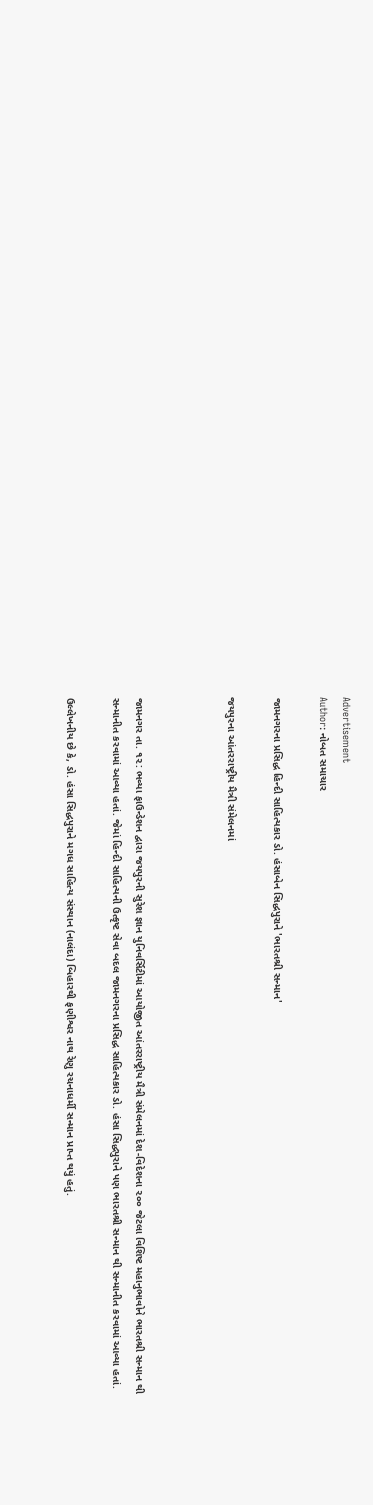Advertisement
Author: નોબત સમાચાર

જામનગરના પ્રસિદ્ધ હિન્દી સાહિત્યકાર ડો. હંસાબેન સિદ્ધપુરાને 'ભારતશ્રી સન્માન'

જય૫ુરના આંતરરાષ્ટ્રીય મૈત્રી સંમેલનમાં



જામનગર તા. ૧૨: ભવ્યા ફાઉન્ડેશન દ્વારા જયપુરની સુરેશ જ્ઞાન યુનિવર્સિટીમાં આયોજીત આંતરરાષ્ટ્રીય મૈત્રી સંમેલનમાં દેશ-વિદેશના ૨૦૦ જેટલા વિશિષ્ટ મહાનુભાવોને ભારતશ્રી સન્માન થી સન્માનીત કરવામાં આવ્યા હતાં. જેમાં હિન્દી સાહિત્યની ઉત્કૃષ્ટ સેવા બદલ જામનગરના પ્રસિદ્ધ સાહિત્યકાર ડો. હંસા સિદ્ધપુરાને પણ ભારતશ્રી સન્માન થી સન્માનીત કરવામાં આવ્યા હતાં.

ઉલ્લેખનીય છે કે, ડો. હંસા સિદ્ધપુરાને મગધ સાહિત્ય સંસ્થાન (નાલંદા) બિહારથી ફણીશ્વર નાથ રેણુ રચનાધર્મી સન્માન પ્રાપ્ત થયું હતું.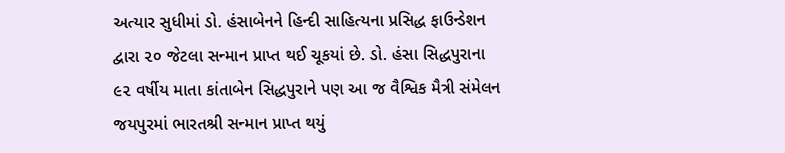અત્યાર સુધીમાં ડો. હંસાબેનને હિન્દી સાહિત્યના પ્રસિદ્ધ ફાઉન્ડેશન દ્વારા ૨૦ જેટલા સન્માન પ્રાપ્ત થઈ ચૂકયાં છે. ડો. હંસા સિદ્ધપુરાના ૯૨ વર્ષીય માતા કાંતાબેન સિદ્ધપુરાને પણ આ જ વૈશ્વિક મૈત્રી સંમેલન જયપુરમાં ભારતશ્રી સન્માન પ્રાપ્ત થયું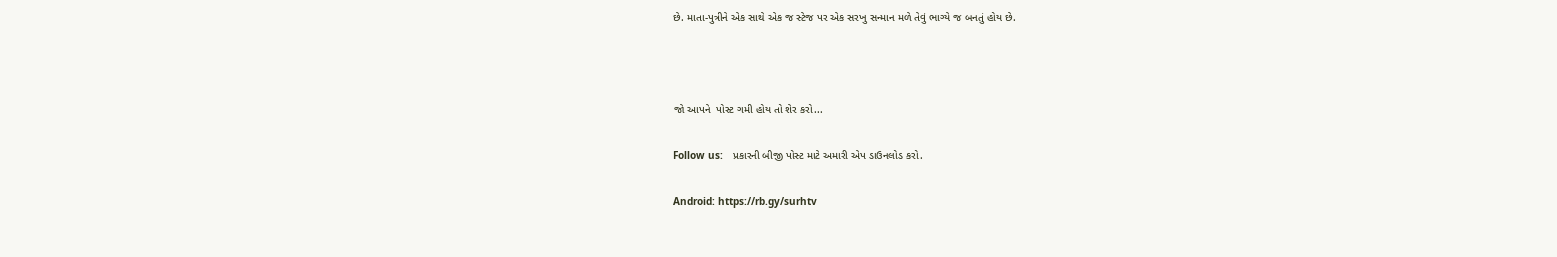છે. માતા-પુત્રીને એક સાથે એક જ સ્ટેજ પર એક સરખુ સન્માન મળે તેવું ભાગ્યે જ બનતું હોય છે.



જો આપને  પોસ્ટ ગમી હોય તો શેર કરો...

Follow us:   પ્રકારની બીજી પોસ્ટ માટે અમારી એપ ડાઉનલોડ કરો.

Android: https://rb.gy/surhtv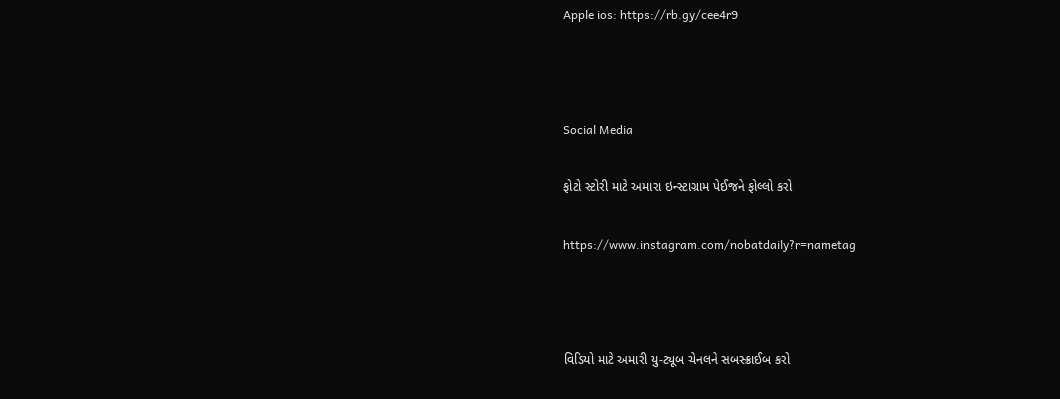Apple ios: https://rb.gy/cee4r9



Social Media

ફોટો સ્ટોરી માટે અમારા ઇન્સ્ટાગ્રામ પેઈજને ફોલ્લો કરો

https://www.instagram.com/nobatdaily?r=nametag



વિડિયો માટે અમારી યુ-ટ્યૂબ ચેનલને સબસ્ક્રાઈબ કરો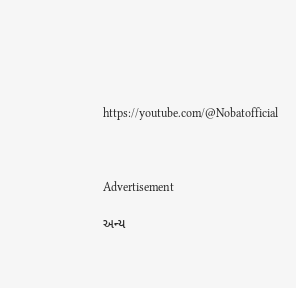https://youtube.com/@Nobatofficial



Advertisement

અન્ય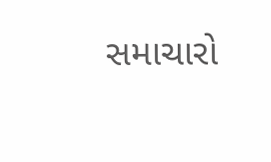સમાચારો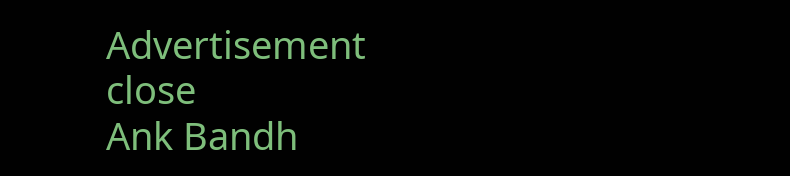Advertisement
close
Ank Bandh